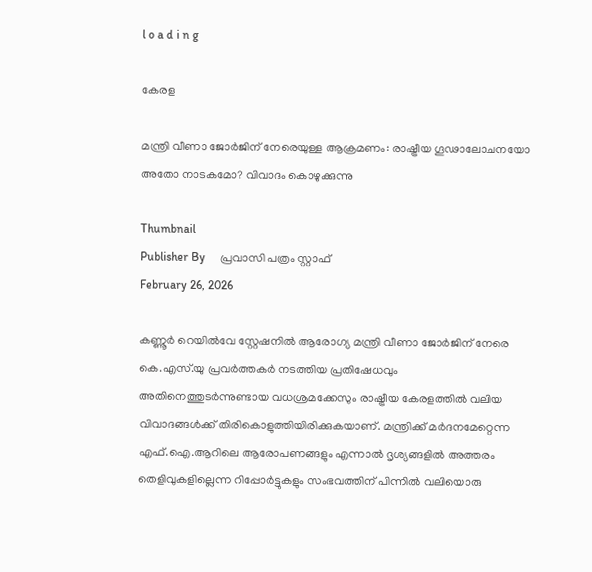l o a d i n g

കേരള

മന്ത്രി വീണാ ജോര്‍ജിന് നേരെയുള്ള ആക്രമണം: രാഷ്ട്രീയ ഗൂഢാലോചനയോ അതോ നാടകമോ? വിവാദം കൊഴുക്കുന്നു

Thumbnail
Publisher By     പ്രവാസി പത്രം സ്റ്റാഫ്
February 26, 2026

കണ്ണൂര്‍ റെയില്‍വേ സ്റ്റേഷനില്‍ ആരോഗ്യ മന്ത്രി വീണാ ജോര്‍ജിന് നേരെ കെ.എസ്.യു പ്രവര്‍ത്തകര്‍ നടത്തിയ പ്രതിഷേധവും അതിനെത്തുടര്‍ന്നുണ്ടായ വധശ്രമക്കേസും രാഷ്ട്രീയ കേരളത്തില്‍ വലിയ വിവാദങ്ങള്‍ക്ക് തിരികൊളുത്തിയിരിക്കുകയാണ്. മന്ത്രിക്ക് മര്‍ദനമേറ്റെന്ന എഫ്.ഐ.ആറിലെ ആരോപണങ്ങളും എന്നാല്‍ ദൃശ്യങ്ങളില്‍ അത്തരം തെളിവുകളില്ലെന്ന റിപ്പോര്‍ട്ടുകളും സംഭവത്തിന് പിന്നില്‍ വലിയൊരു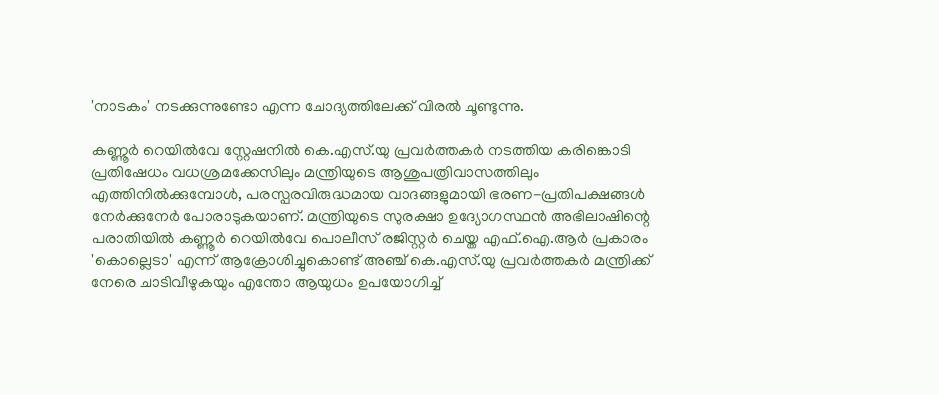'നാടകം' നടക്കുന്നുണ്ടോ എന്ന ചോദ്യത്തിലേക്ക് വിരല്‍ ചൂണ്ടുന്നു.

കണ്ണൂര്‍ റെയില്‍വേ സ്റ്റേഷനില്‍ കെ.എസ്.യു പ്രവര്‍ത്തകര്‍ നടത്തിയ കരിങ്കൊടി പ്രതിഷേധം വധശ്രമക്കേസിലും മന്ത്രിയുടെ ആശുപത്രിവാസത്തിലും എത്തിനില്‍ക്കുമ്പോള്‍, പരസ്പരവിരുദ്ധമായ വാദങ്ങളുമായി ഭരണ-പ്രതിപക്ഷങ്ങള്‍ നേര്‍ക്കുനേര്‍ പോരാടുകയാണ്. മന്ത്രിയുടെ സുരക്ഷാ ഉദ്യോഗസ്ഥന്‍ അഭിലാഷിന്റെ പരാതിയില്‍ കണ്ണൂര്‍ റെയില്‍വേ പൊലീസ് രജിസ്റ്റര്‍ ചെയ്ത എഫ്.ഐ.ആര്‍ പ്രകാരം 'കൊല്ലെടാ' എന്ന് ആക്രോശിച്ചുകൊണ്ട് അഞ്ച് കെ.എസ്.യു പ്രവര്‍ത്തകര്‍ മന്ത്രിക്ക് നേരെ ചാടിവീഴുകയും എന്തോ ആയുധം ഉപയോഗിച്ച്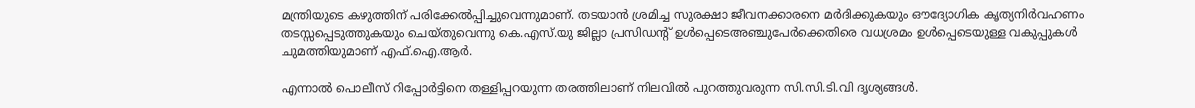മന്ത്രിയുടെ കഴുത്തിന് പരിക്കേല്‍പ്പിച്ചുവെന്നുമാണ്. തടയാന്‍ ശ്രമിച്ച സുരക്ഷാ ജീവനക്കാരനെ മര്‍ദിക്കുകയും ഔദ്യോഗിക കൃത്യനിര്‍വഹണം തടസ്സപ്പെടുത്തുകയും ചെയ്തുവെന്നു കെ.എസ്.യു ജില്ലാ പ്രസിഡന്റ് ഉള്‍പ്പെടെഅഞ്ചുപേര്‍ക്കെതിരെ വധശ്രമം ഉള്‍പ്പെടെയുള്ള വകുപ്പുകള്‍ ചുമത്തിയുമാണ് എഫ്.ഐ.ആര്‍.

എന്നാല്‍ പൊലീസ് റിപ്പോര്‍ട്ടിനെ തള്ളിപ്പറയുന്ന തരത്തിലാണ് നിലവില്‍ പുറത്തുവരുന്ന സി.സി.ടി.വി ദൃശ്യങ്ങള്‍.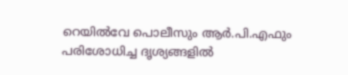റെയില്‍വേ പൊലീസും ആര്‍.പി.എഫും പരിശോധിച്ച ദൃശ്യങ്ങളില്‍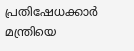പ്രതിഷേധക്കാര്‍ മന്ത്രിയെ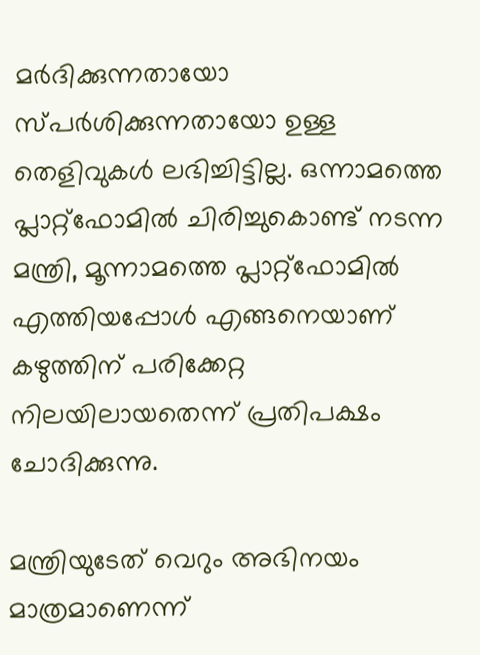മര്‍ദിക്കുന്നതായോ സ്പര്‍ശിക്കുന്നതായോ ഉള്ള തെളിവുകള്‍ ലഭിച്ചിട്ടില്ല. ഒന്നാമത്തെ പ്ലാറ്റ്ഫോമില്‍ ചിരിച്ചുകൊണ്ട് നടന്ന മന്ത്രി, മൂന്നാമത്തെ പ്ലാറ്റ്ഫോമില്‍ എത്തിയപ്പോള്‍ എങ്ങനെയാണ് കഴുത്തിന് പരിക്കേറ്റ നിലയിലായതെന്ന് പ്രതിപക്ഷം ചോദിക്കുന്നു.

മന്ത്രിയുടേത് വെറും അഭിനയം മാത്രമാണെന്ന്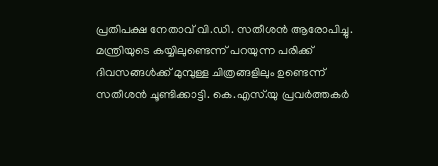പ്രതിപക്ഷ നേതാവ് വി.ഡി. സതീശന്‍ ആരോപിച്ചു. മന്ത്രിയുടെ കയ്യിലുണ്ടെന്ന് പറയുന്ന പരിക്ക് ദിവസങ്ങള്‍ക്ക് മുമ്പുള്ള ചിത്രങ്ങളിലും ഉണ്ടെന്ന് സതീശന്‍ ചൂണ്ടിക്കാട്ടി. കെ.എസ്.യു പ്രവര്‍ത്തകര്‍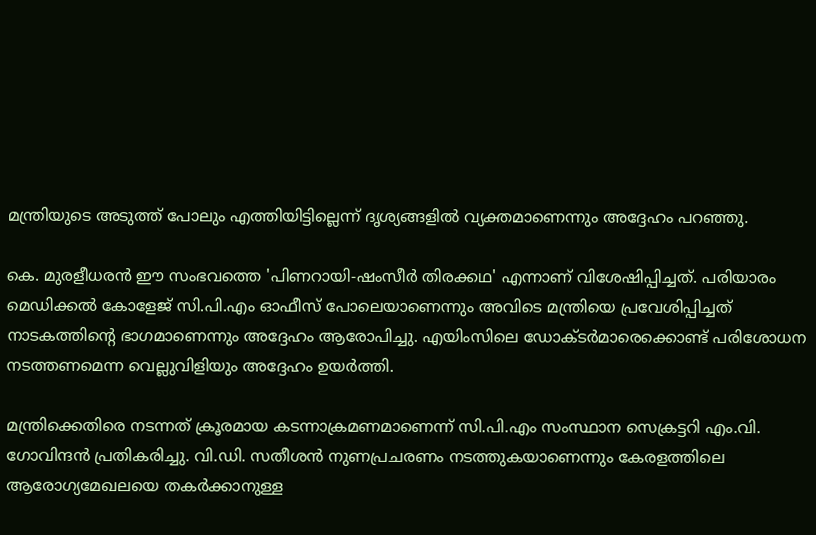മന്ത്രിയുടെ അടുത്ത് പോലും എത്തിയിട്ടില്ലെന്ന് ദൃശ്യങ്ങളില്‍ വ്യക്തമാണെന്നും അദ്ദേഹം പറഞ്ഞു.

കെ. മുരളീധരന്‍ ഈ സംഭവത്തെ 'പിണറായി-ഷംസീര്‍ തിരക്കഥ' എന്നാണ് വിശേഷിപ്പിച്ചത്. പരിയാരം മെഡിക്കല്‍ കോളേജ് സി.പി.എം ഓഫീസ് പോലെയാണെന്നും അവിടെ മന്ത്രിയെ പ്രവേശിപ്പിച്ചത് നാടകത്തിന്റെ ഭാഗമാണെന്നും അദ്ദേഹം ആരോപിച്ചു. എയിംസിലെ ഡോക്ടര്‍മാരെക്കൊണ്ട് പരിശോധന നടത്തണമെന്ന വെല്ലുവിളിയും അദ്ദേഹം ഉയര്‍ത്തി.

മന്ത്രിക്കെതിരെ നടന്നത് ക്രൂരമായ കടന്നാക്രമണമാണെന്ന് സി.പി.എം സംസ്ഥാന സെക്രട്ടറി എം.വി. ഗോവിന്ദന്‍ പ്രതികരിച്ചു. വി.ഡി. സതീശന്‍ നുണപ്രചരണം നടത്തുകയാണെന്നും കേരളത്തിലെ ആരോഗ്യമേഖലയെ തകര്‍ക്കാനുള്ള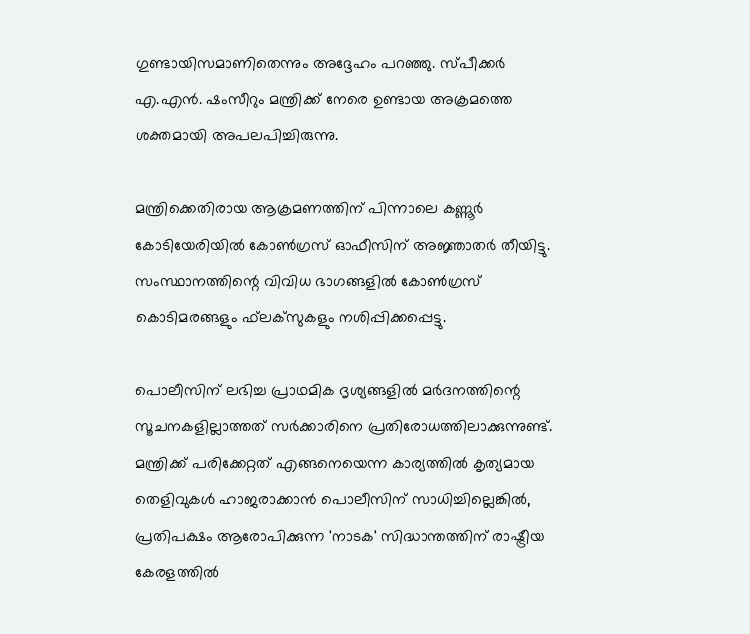ഗുണ്ടായിസമാണിതെന്നും അദ്ദേഹം പറഞ്ഞു. സ്പീക്കര്‍ എ.എന്‍. ഷംസീറും മന്ത്രിക്ക് നേരെ ഉണ്ടായ അക്രമത്തെ ശക്തമായി അപലപിച്ചിരുന്നു.

മന്ത്രിക്കെതിരായ ആക്രമണത്തിന് പിന്നാലെ കണ്ണൂര്‍ കോടിയേരിയില്‍ കോണ്‍ഗ്രസ് ഓഫീസിന് അജ്ഞാതര്‍ തീയിട്ടു. സംസ്ഥാനത്തിന്റെ വിവിധ ഭാഗങ്ങളില്‍ കോണ്‍ഗ്രസ് കൊടിമരങ്ങളും ഫ്‌ലക്‌സുകളും നശിപ്പിക്കപ്പെട്ടു.

പൊലീസിന് ലഭിച്ച പ്രാഥമിക ദൃശ്യങ്ങളില്‍ മര്‍ദനത്തിന്റെ സൂചനകളില്ലാത്തത് സര്‍ക്കാരിനെ പ്രതിരോധത്തിലാക്കുന്നുണ്ട്. മന്ത്രിക്ക് പരിക്കേറ്റത് എങ്ങനെയെന്ന കാര്യത്തില്‍ കൃത്യമായ തെളിവുകള്‍ ഹാജരാക്കാന്‍ പൊലീസിന് സാധിച്ചില്ലെങ്കില്‍, പ്രതിപക്ഷം ആരോപിക്കുന്ന 'നാടക' സിദ്ധാന്തത്തിന് രാഷ്ട്രീയ കേരളത്തില്‍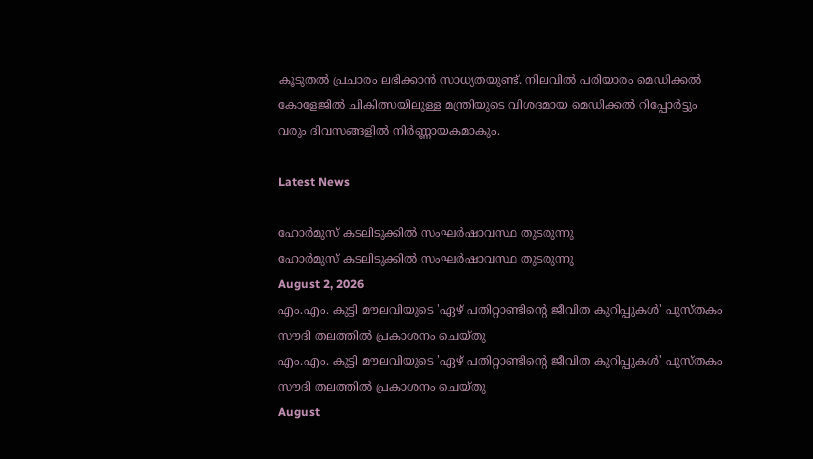കൂടുതല്‍ പ്രചാരം ലഭിക്കാന്‍ സാധ്യതയുണ്ട്. നിലവില്‍ പരിയാരം മെഡിക്കല്‍ കോളേജില്‍ ചികിത്സയിലുള്ള മന്ത്രിയുടെ വിശദമായ മെഡിക്കല്‍ റിപ്പോര്‍ട്ടും വരും ദിവസങ്ങളില്‍ നിര്‍ണ്ണായകമാകും.

Latest News

ഹോര്‍മുസ് കടലിടുക്കില്‍ സംഘര്‍ഷാവസ്ഥ തുടരുന്നു
ഹോര്‍മുസ് കടലിടുക്കില്‍ സംഘര്‍ഷാവസ്ഥ തുടരുന്നു
August 2, 2026
എം.എം. കുട്ടി മൗലവിയുടെ 'ഏഴ് പതിറ്റാണ്ടിന്റെ ജീവിത കുറിപ്പുകള്‍' പുസ്തകം സൗദി തലത്തില്‍ പ്രകാശനം ചെയ്തു
എം.എം. കുട്ടി മൗലവിയുടെ 'ഏഴ് പതിറ്റാണ്ടിന്റെ ജീവിത കുറിപ്പുകള്‍' പുസ്തകം സൗദി തലത്തില്‍ പ്രകാശനം ചെയ്തു
August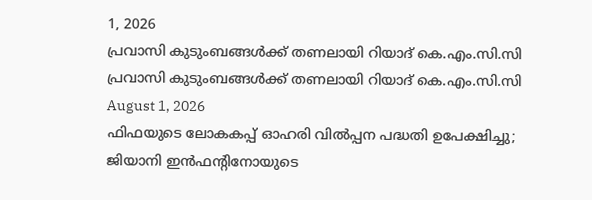1, 2026
പ്രവാസി കുടുംബങ്ങള്‍ക്ക് തണലായി റിയാദ് കെ.എം.സി.സി
പ്രവാസി കുടുംബങ്ങള്‍ക്ക് തണലായി റിയാദ് കെ.എം.സി.സി
August 1, 2026
ഫിഫയുടെ ലോകകപ്പ് ഓഹരി വില്‍പ്പന പദ്ധതി ഉപേക്ഷിച്ചു; ജിയാനി ഇന്‍ഫന്റിനോയുടെ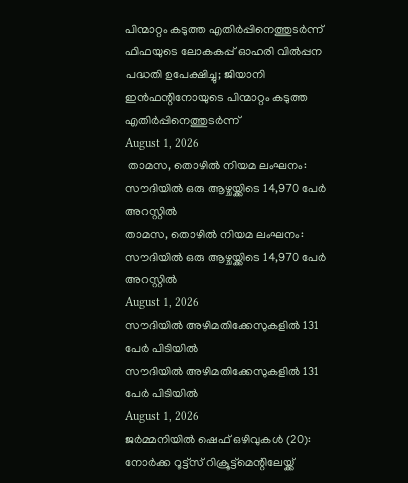പിന്മാറ്റം കടുത്ത എതിര്‍പ്പിനെത്തുടര്‍ന്ന്
ഫിഫയുടെ ലോകകപ്പ് ഓഹരി വില്‍പ്പന പദ്ധതി ഉപേക്ഷിച്ചു; ജിയാനി ഇന്‍ഫന്റിനോയുടെ പിന്മാറ്റം കടുത്ത എതിര്‍പ്പിനെത്തുടര്‍ന്ന്
August 1, 2026
 താമസ, തൊഴില്‍ നിയമ ലംഘനം: സൗദിയില്‍ ഒരു ആഴ്ചയ്ക്കിടെ 14,970 പേര്‍ അറസ്റ്റില്‍
താമസ, തൊഴില്‍ നിയമ ലംഘനം: സൗദിയില്‍ ഒരു ആഴ്ചയ്ക്കിടെ 14,970 പേര്‍ അറസ്റ്റില്‍
August 1, 2026
സൗദിയില്‍ അഴിമതിക്കേസുകളില്‍ 131 പേര്‍ പിടിയില്‍
സൗദിയില്‍ അഴിമതിക്കേസുകളില്‍ 131 പേര്‍ പിടിയില്‍
August 1, 2026
ജര്‍മ്മനിയില്‍ ഷെഫ് ഒഴിവുകള്‍ (20):  നോര്‍ക്ക റൂട്ട്സ് റിക്രൂട്ട്മെന്റിലേയ്ക്ക്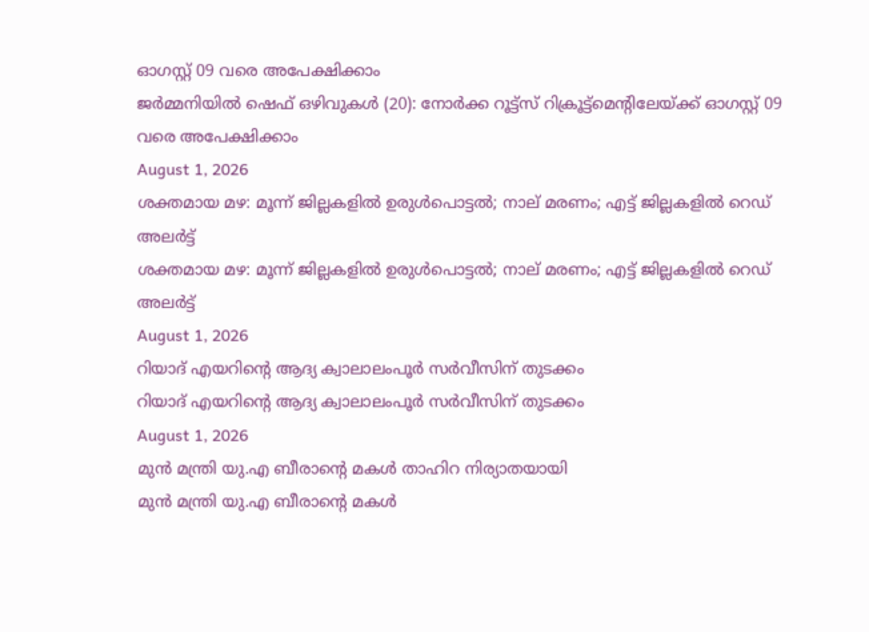ഓഗസ്റ്റ് 09 വരെ അപേക്ഷിക്കാം
ജര്‍മ്മനിയില്‍ ഷെഫ് ഒഴിവുകള്‍ (20): നോര്‍ക്ക റൂട്ട്സ് റിക്രൂട്ട്മെന്റിലേയ്ക്ക് ഓഗസ്റ്റ് 09 വരെ അപേക്ഷിക്കാം
August 1, 2026
ശക്തമായ മഴ: മൂന്ന് ജില്ലകളിൽ ഉരുൾപൊട്ടൽ; നാല് മരണം; എട്ട് ജില്ലകളിൽ റെഡ് അലർട്ട്
ശക്തമായ മഴ: മൂന്ന് ജില്ലകളിൽ ഉരുൾപൊട്ടൽ; നാല് മരണം; എട്ട് ജില്ലകളിൽ റെഡ് അലർട്ട്
August 1, 2026
റിയാദ് എയറിന്റെ ആദ്യ ക്വാലാലംപൂര്‍ സര്‍വീസിന് തുടക്കം
റിയാദ് എയറിന്റെ ആദ്യ ക്വാലാലംപൂര്‍ സര്‍വീസിന് തുടക്കം
August 1, 2026
മുന്‍ മന്ത്രി യു.എ ബീരാന്റെ മകള്‍ താഹിറ നിര്യാതയായി
മുന്‍ മന്ത്രി യു.എ ബീരാന്റെ മകള്‍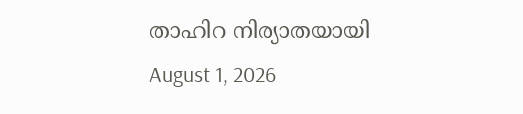താഹിറ നിര്യാതയായി
August 1, 2026